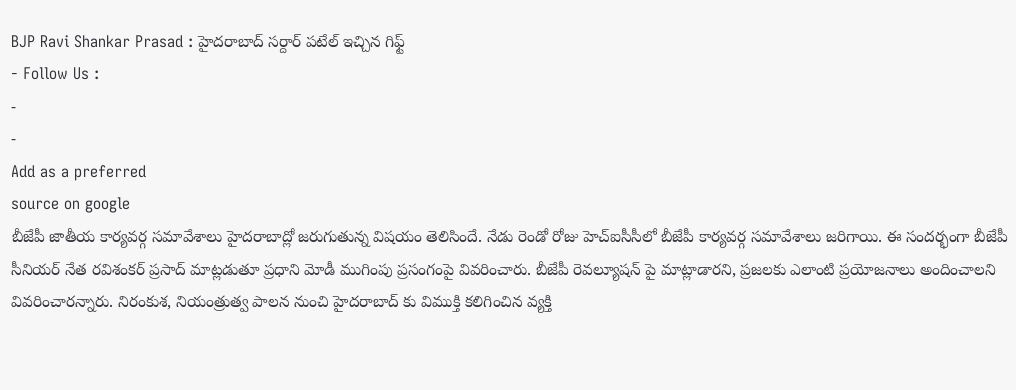BJP Ravi Shankar Prasad : హైదరాబాద్ సర్దార్ పటేల్ ఇచ్చిన గిఫ్ట్
- Follow Us :
-
-
Add as a preferred
source on google
బీజేపీ జాతీయ కార్యవర్గ సమావేశాలు హైదరాబాద్లో జరుగుతున్న విషయం తెలిసిందే. నేడు రెండో రోజు హెచ్ఐసీసీలో బీజేపీ కార్యవర్గ సమావేశాలు జరిగాయి. ఈ సందర్భంగా బీజేపీ సీనియర్ నేత రవిశంకర్ ప్రసాద్ మాట్లడుతూ ప్రధాని మోడీ ముగింపు ప్రసంగంపై వివరించారు. బీజేపీ రెవల్యూషన్ పై మాట్లాడారని, ప్రజలకు ఎలాంటి ప్రయోజనాలు అందించాలని వివరించారన్నారు. నిరంకుశ, నియంత్రుత్వ పాలన నుంచి హైదరాబాద్ కు విముక్తి కలిగించిన వ్యక్తి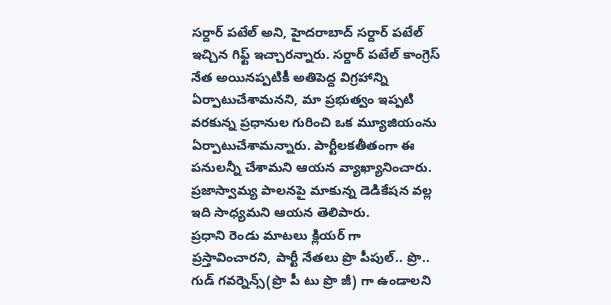సర్దార్ పటేల్ అని, హైదరాబాద్ సర్దార్ పటేల్ ఇచ్చిన గిఫ్ట్ ఇచ్చారన్నారు. సర్దార్ పటేల్ కాంగ్రెస్ నేత అయినప్పటికీ అతిపెద్ద విగ్రహాన్ని ఏర్పాటుచేశామనని, మా ప్రభుత్వం ఇప్పటి వరకున్న ప్రధానుల గురించి ఒక మ్యూజియంను ఏర్పాటుచేశామన్నారు. పార్టీలకతీతంగా ఈ పనులన్నీ చేశామని ఆయన వ్యాఖ్యానించారు. ప్రజాస్వామ్య పాలనపై మాకున్న డెడికేషన వల్ల ఇది సాధ్యమని ఆయన తెలిపారు.
ప్రధాని రెండు మాటలు క్లియర్ గా ప్రస్తావించారని, పార్టీ నేతలు ప్రొ పీపుల్.. ప్రొ.. గుడ్ గవర్నెన్స్(ప్రొ పీ టు ప్రొ జీ) గా ఉండాలని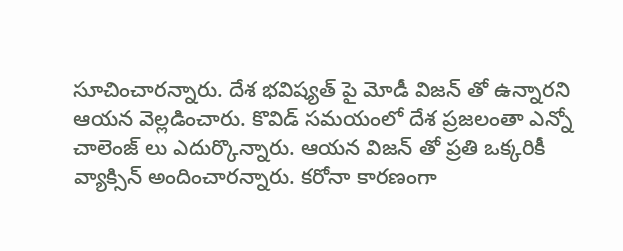సూచించారన్నారు. దేశ భవిష్యత్ పై మోడీ విజన్ తో ఉన్నారని ఆయన వెల్లడించారు. కొవిడ్ సమయంలో దేశ ప్రజలంతా ఎన్నో చాలెంజ్ లు ఎదుర్కొన్నారు. ఆయన విజన్ తో ప్రతి ఒక్కరికీ వ్యాక్సిన్ అందించారన్నారు. కరోనా కారణంగా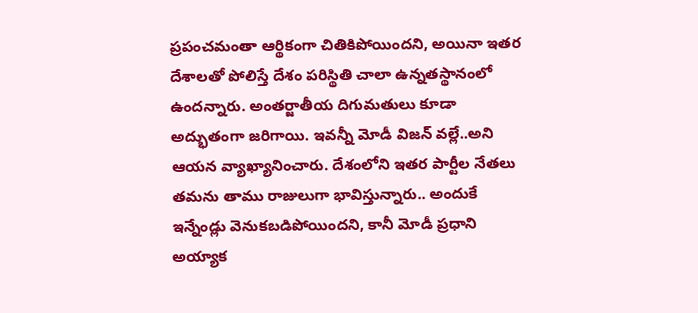ప్రపంచమంతా ఆర్థికంగా చితికిపోయిందని, అయినా ఇతర దేశాలతో పోలిస్తే దేశం పరిస్థితి చాలా ఉన్నతస్థానంలో ఉందన్నారు. అంతర్జాతీయ దిగుమతులు కూడా అద్భుతంగా జరిగాయి. ఇవన్నీ మోడీ విజన్ వల్లే..అని ఆయన వ్యాఖ్యానించారు. దేశంలోని ఇతర పార్టీల నేతలు తమను తాము రాజులుగా భావిస్తున్నారు.. అందుకే ఇన్నేండ్లు వెనుకబడిపోయిందని, కానీ మోడీ ప్రధాని అయ్యాక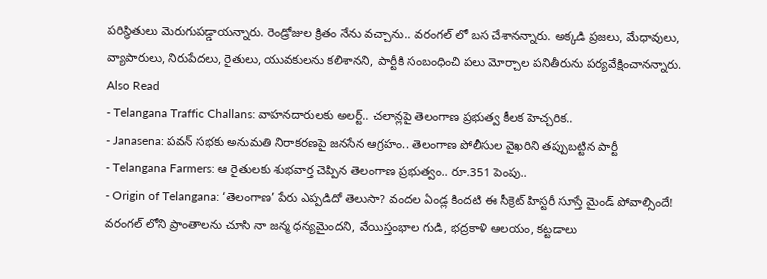పరిస్థితులు మెరుగుపడ్డాయన్నారు. రెండ్రోజుల క్రితం నేను వచ్చాను.. వరంగల్ లో బస చేశానన్నారు. అక్కడి ప్రజలు, మేధావులు, వ్యాపారులు, నిరుపేదలు, రైతులు, యువకులను కలిశానని, పార్టీకి సంబంధించి పలు మోర్చాల పనితీరును పర్యవేక్షించానన్నారు.
Also Read
- Telangana Traffic Challans: వాహనదారులకు అలర్ట్.. చలాన్లపై తెలంగాణ ప్రభుత్వ కీలక హెచ్చరిక..
- Janasena: పవన్ సభకు అనుమతి నిరాకరణపై జనసేన ఆగ్రహం.. తెలంగాణ పోలీసుల వైఖరిని తప్పుబట్టిన పార్టీ
- Telangana Farmers: ఆ రైతులకు శుభవార్త చెప్పిన తెలంగాణ ప్రభుత్వం.. రూ.351 పెంపు..
- Origin of Telangana: ‘తెలంగాణ’ పేరు ఎప్పడిదో తెలుసా? వందల ఏండ్ల కిందటి ఈ సీక్రెట్ హిస్టరీ సూస్తే మైండ్ పోవాల్సిందే!
వరంగల్ లోని ప్రాంతాలను చూసి నా జన్మ ధన్యమైందని, వేయిస్తంభాల గుడి, భద్రకాళి ఆలయం, కట్టడాలు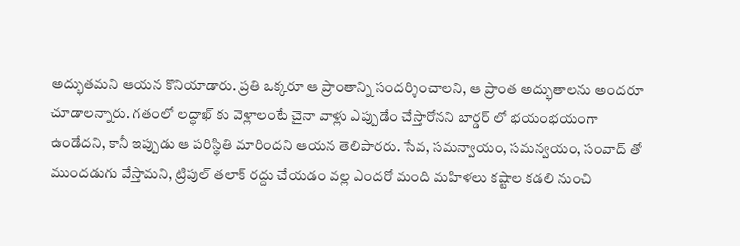అద్భుతమని ఆయన కొనియాడారు. ప్రతి ఒక్కరూ ఆ ప్రాంతాన్ని సందర్శించాలని, ఆ ప్రాంత అద్భుతాలను అందరూ చూడాలన్నారు. గతంలో లద్ధాఖ్ కు వెళ్లాలంటే చైనా వాళ్లు ఎప్పుడేం చేస్తారోనని బార్డర్ లో భయంభయంగా ఉండేదని, కానీ ఇప్పుడు ఆ పరిస్థితి మారిందని ఆయన తెలిపారరు. సేవ, సమన్వాయం, సమన్వయం, సంవాద్ తో ముందడుగు వేస్తామని, ట్రిపుల్ తలాక్ రద్దు చేయడం వల్ల ఎందరో మంది మహిళలు కష్టాల కడలి నుంచి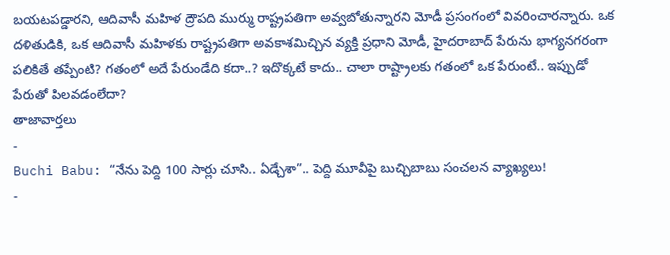బయటపడ్డారని, ఆదివాసీ మహిళ ద్రౌపది ముర్ము రాష్ట్రపతిగా అవ్వబోతున్నారని మోడీ ప్రసంగంలో వివరించారన్నారు. ఒక దళితుడికి, ఒక ఆదివాసీ మహిళకు రాష్ట్రపతిగా అవకాశమిచ్చిన వ్యక్తి ప్రధాని మోడీ, హైదరాబాద్ పేరును భాగ్యనగరంగా పలికితే తప్పేంటి? గతంలో అదే పేరుండేది కదా..? ఇదొక్కటే కాదు.. చాలా రాష్ట్రాలకు గతంలో ఒక పేరుంటే.. ఇప్పుడో పేరుతో పిలవడంలేదా?
తాజావార్తలు
-
Buchi Babu: “నేను పెద్ది 100 సార్లు చూసి.. ఏడ్చేశా”.. పెద్ది మూవీపై బుచ్చిబాబు సంచలన వ్యాఖ్యలు!
-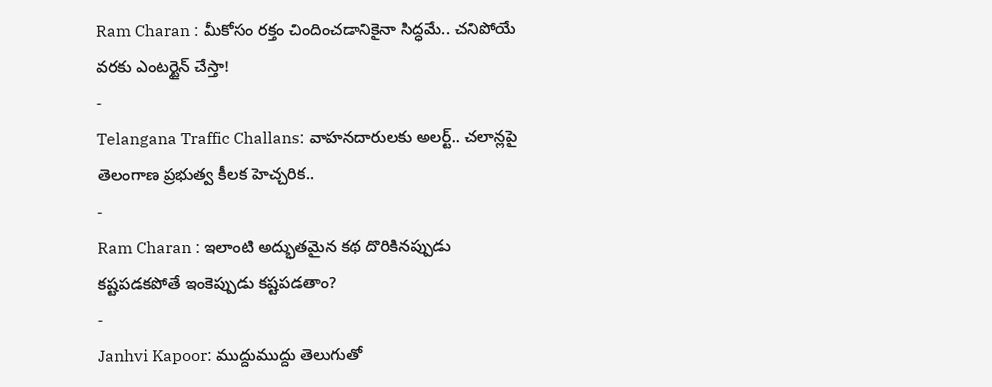Ram Charan : మీకోసం రక్తం చిందించడానికైనా సిద్ధమే.. చనిపోయే వరకు ఎంటర్టైన్ చేస్తా!
-
Telangana Traffic Challans: వాహనదారులకు అలర్ట్.. చలాన్లపై తెలంగాణ ప్రభుత్వ కీలక హెచ్చరిక..
-
Ram Charan : ఇలాంటి అద్భుతమైన కథ దొరికినప్పుడు కష్టపడకపోతే ఇంకెప్పుడు కష్టపడతాం?
-
Janhvi Kapoor: ముద్దుముద్దు తెలుగుతో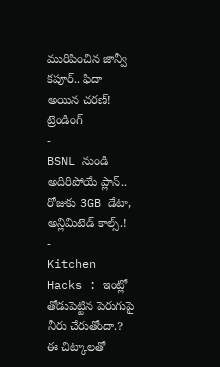మురిపించిన జాన్వీ కపూర్.. ఫిదా అయిన చరణ్!
ట్రెండింగ్
-
BSNL నుండి అదిరిపోయే ప్లాన్.. రోజుకు 3GB డేటా, అన్లిమిటెడ్ కాల్స్.!
-
Kitchen Hacks : ఇంట్లో తోడుపెట్టిన పెరుగుపై నీరు చేరుతోందా.? ఈ చిట్కాలతో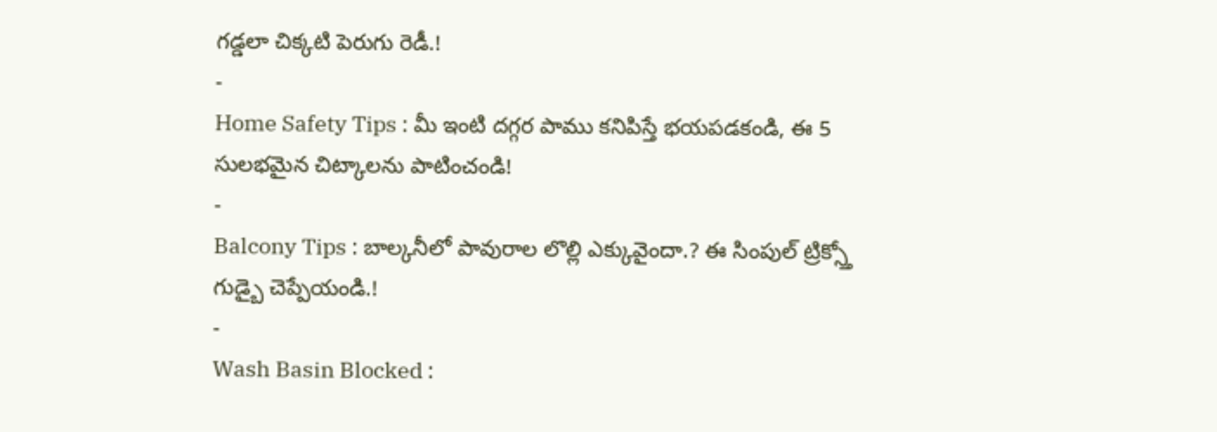గడ్డలా చిక్కటి పెరుగు రెడీ.!
-
Home Safety Tips : మీ ఇంటి దగ్గర పాము కనిపిస్తే భయపడకండి, ఈ 5 సులభమైన చిట్కాలను పాటించండి!
-
Balcony Tips : బాల్కనీలో పావురాల లొల్లి ఎక్కువైందా.? ఈ సింపుల్ ట్రిక్స్తో గుడ్బై చెప్పేయండి.!
-
Wash Basin Blocked :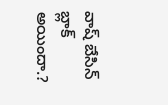వాష్ బేసిన్ బ్లాక్ అయిందా.?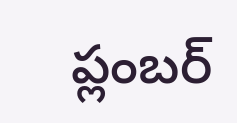ప్లంబర్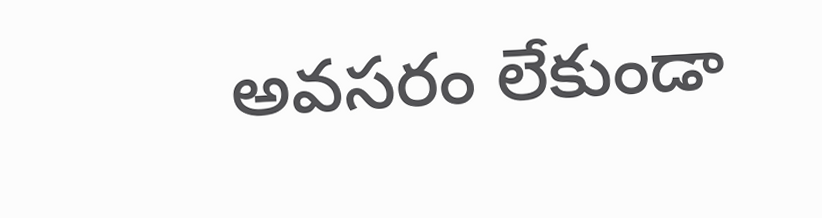అవసరం లేకుండా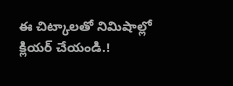ఈ చిట్కాలతో నిమిషాల్లో క్లియర్ చేయండి.!